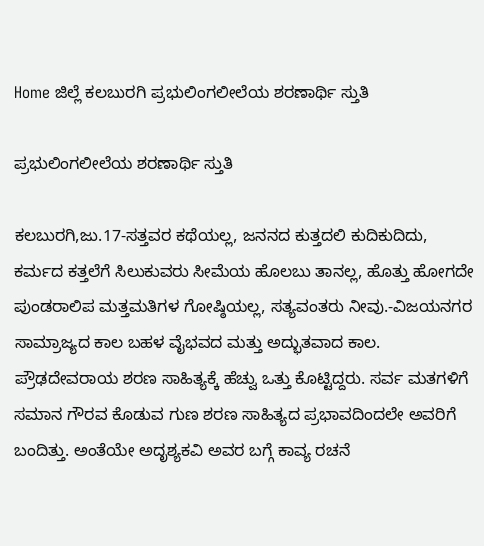Home ಜಿಲ್ಲೆ ಕಲಬುರಗಿ ಪ್ರಭುಲಿಂಗಲೀಲೆಯ ಶರಣಾರ್ಥಿ ಸ್ತುತಿ

ಪ್ರಭುಲಿಂಗಲೀಲೆಯ ಶರಣಾರ್ಥಿ ಸ್ತುತಿ

ಕಲಬುರಗಿ,ಜು.17-ಸತ್ತವರ ಕಥೆಯಲ್ಲ, ಜನನದ ಕುತ್ತದಲಿ ಕುದಿಕುದಿದು, ಕರ್ಮದ ಕತ್ತಲೆಗೆ ಸಿಲುಕುವರು ಸೀಮೆಯ ಹೊಲಬು ತಾನಲ್ಲ, ಹೊತ್ತು ಹೋಗದೇ ಪುಂಡರಾಲಿಪ ಮತ್ತಮತಿಗಳ ಗೋಷ್ಠಿಯಲ್ಲ, ಸತ್ಯವಂತರು ನೀವು.-ವಿಜಯನಗರ ಸಾಮ್ರಾಜ್ಯದ ಕಾಲ ಬಹಳ ವೈಭವದ ಮತ್ತು ಅದ್ಭುತವಾದ ಕಾಲ. ಪ್ರೌಢದೇವರಾಯ ಶರಣ ಸಾಹಿತ್ಯಕ್ಕೆ ಹೆಚ್ವು ಒತ್ತು ಕೊಟ್ಟಿದ್ದರು. ಸರ್ವ ಮತಗಳಿಗೆ ಸಮಾನ ಗೌರವ ಕೊಡುವ ಗುಣ ಶರಣ ಸಾಹಿತ್ಯದ ಪ್ರಭಾವದಿಂದಲೇ ಅವರಿಗೆ ಬಂದಿತ್ತು. ಅಂತೆಯೇ ಅದೃಶ್ಯಕವಿ ಅವರ ಬಗ್ಗೆ ಕಾವ್ಯ ರಚನೆ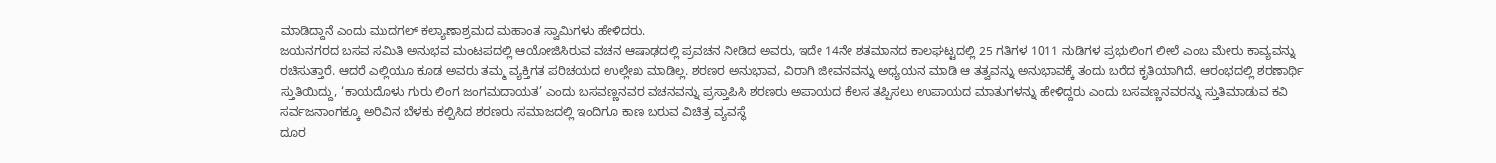ಮಾಡಿದ್ದಾನೆ ಎಂದು ಮುದಗಲ್ ಕಲ್ಯಾಣಾಶ್ರಮದ ಮಹಾಂತ ಸ್ವಾಮಿಗಳು ಹೇಳಿದರು.
ಜಯನಗರದ ಬಸವ ಸಮಿತಿ ಅನುಭವ ಮಂಟಪದಲ್ಲಿ ಆಯೋಜಿಸಿರುವ ವಚನ ಆಷಾಢದಲ್ಲಿ ಪ್ರವಚನ ನೀಡಿದ ಅವರು, ಇದೇ 14ನೇ ಶತಮಾನದ ಕಾಲಘಟ್ಟದಲ್ಲಿ 25 ಗತಿಗಳ 1011 ನುಡಿಗಳ ಪ್ರಭುಲಿಂಗ ಲೀಲೆ ಎಂಬ ಮೇರು ಕಾವ್ಯವನ್ನು ರಚಿಸುತ್ತಾರೆ. ಆದರೆ ಎಲ್ಲಿಯೂ ಕೂಡ ಅವರು ತಮ್ಮ ವ್ಯಕ್ತಿಗತ ಪರಿಚಯದ ಉಲ್ಲೇಖ ಮಾಡಿಲ್ಲ. ಶರಣರ ಅನುಭಾವ, ವಿರಾಗಿ ಜೀವನವನ್ನು ಅಧ್ಯಯನ ಮಾಡಿ ಆ ತತ್ವವನ್ನು ಅನುಭಾವಕ್ಕೆ ತಂದು ಬರೆದ ಕೃತಿಯಾಗಿದೆ. ಆರಂಭದಲ್ಲಿ ಶರಣಾರ್ಥಿ ಸ್ತುತಿಯಿದ್ದು, ‘ಕಾಯದೊಳು ಗುರು ಲಿಂಗ ಜಂಗಮದಾಯತ’ ಎಂದು ಬಸವಣ್ಣನವರ ವಚನವನ್ನು ಪ್ರಸ್ತಾಪಿಸಿ ಶರಣರು ಅಪಾಯದ ಕೆಲಸ ತಪ್ಪಿಸಲು ಉಪಾಯದ ಮಾತುಗಳನ್ನು ಹೇಳಿದ್ದರು ಎಂದು ಬಸವಣ್ಣನವರನ್ನು ಸ್ತುತಿಮಾಡುವ ಕವಿ ಸರ್ವಜನಾಂಗಕ್ಕೂ ಅರಿವಿನ ಬೆಳಕು ಕಲ್ಪಿಸಿದ ಶರಣರು ಸಮಾಜದಲ್ಲಿ ಇಂದಿಗೂ ಕಾಣ ಬರುವ ವಿಚಿತ್ರ ವ್ಯವಸ್ಥೆ
ದೂರ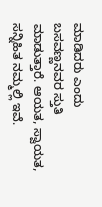ಮಾಡಿದರು ಎಂದು ಬಸವಣ್ಣನವರ ಸ್ತುತಿ ಮಾಡುತ್ತಾರೆ. ಆಯತ, ಸ್ವಾಯತ, ಸನ್ನಿಹಿತ ನಮ್ಮಲ್ಲಿ ಇವೆ.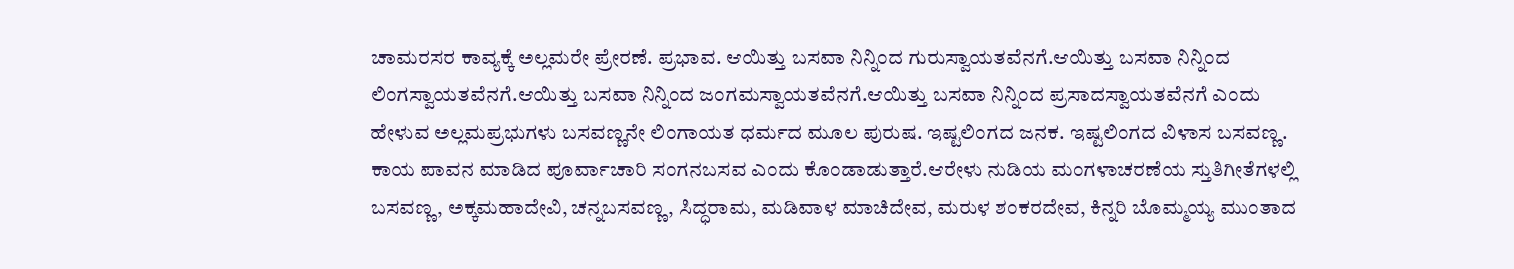ಚಾಮರಸರ ಕಾವ್ಯಕ್ಕೆ ಅಲ್ಲಮರೇ ಪ್ರೇರಣೆ. ಪ್ರಭಾವ. ಆಯಿತ್ತು ಬಸವಾ ನಿನ್ನಿಂದ ಗುರುಸ್ವಾಯತವೆನಗೆ.ಆಯಿತ್ತು ಬಸವಾ ನಿನ್ನಿಂದ ಲಿಂಗಸ್ವಾಯತವೆನಗೆ.ಆಯಿತ್ತು ಬಸವಾ ನಿನ್ನಿಂದ ಜಂಗಮಸ್ವಾಯತವೆನಗೆ.ಆಯಿತ್ತು ಬಸವಾ ನಿನ್ನಿಂದ ಪ್ರಸಾದಸ್ವಾಯತವೆನಗೆ ಎಂದು ಹೇಳುವ ಅಲ್ಲಮಪ್ರಭುಗಳು ಬಸವಣ್ಣನೇ ಲಿಂಗಾಯತ ಧರ್ಮದ ಮೂಲ ಪುರುಷ. ಇಷ್ಟಲಿಂಗದ ಜನಕ. ಇಷ್ಟಲಿಂಗದ ವಿಳಾಸ ಬಸವಣ್ಣ. ಕಾಯ ಪಾವನ ಮಾಡಿದ ಪೂರ್ವಾಚಾರಿ ಸಂಗನಬಸವ ಎಂದು ಕೊಂಡಾಡುತ್ತಾರೆ.ಆರೇಳು ನುಡಿಯ ಮಂಗಳಾಚರಣೆಯ ಸ್ತುತಿಗೀತೆಗಳಲ್ಲಿ ಬಸವಣ್ಣ, ಅಕ್ಕಮಹಾದೇವಿ, ಚನ್ನಬಸವಣ್ಣ, ಸಿದ್ಧರಾಮ, ಮಡಿವಾಳ ಮಾಚಿದೇವ, ಮರುಳ ಶಂಕರದೇವ, ಕಿನ್ನರಿ ಬೊಮ್ಮಯ್ಯ ಮುಂತಾದ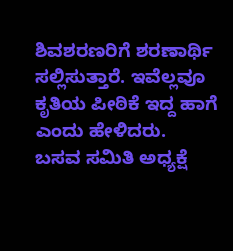ಶಿವಶರಣರಿಗೆ ಶರಣಾರ್ಥಿ ಸಲ್ಲಿಸುತ್ತಾರೆ. ಇವೆಲ್ಲವೂ
ಕೃತಿಯ ಪೀಠಿಕೆ ಇದ್ದ ಹಾಗೆ ಎಂದು ಹೇಳಿದರು.
ಬಸವ ಸಮಿತಿ ಅಧ್ಯಕ್ಷೆ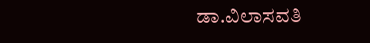ಡಾ.ವಿಲಾಸವತಿ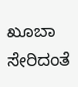ಖೂಬಾ ಸೇರಿದಂತೆ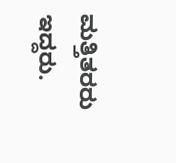ಮತ್ತಿತರರು ಇದ್ದರು.